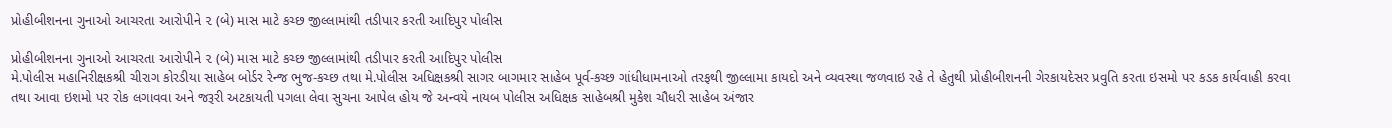પ્રોહીબીશનના ગુનાઓ આચરતા આરોપીને ૨ (બે) માસ માટે કચ્છ જીલ્લામાંથી તડીપાર કરતી આદિપુર પોલીસ

પ્રોહીબીશનના ગુનાઓ આચરતા આરોપીને ૨ (બે) માસ માટે કચ્છ જીલ્લામાંથી તડીપાર કરતી આદિપુર પોલીસ
મે.પોલીસ મહાનિરીક્ષકશ્રી ચીરાગ કોરડીયા સાહેબ બોર્ડર રેન્જ ભુજ-કચ્છ તથા મે.પોલીસ અધિક્ષકશ્રી સાગર બાગમાર સાહેબ પૂર્વ-કચ્છ ગાંધીધામનાઓ તરફથી જીલ્લામા કાયદો અને વ્યવસ્થા જળવાઇ રહે તે હેતુથી પ્રોહીબીશનની ગેરકાયદેસર પ્રવુતિ કરતા ઇસમો પર કડક કાર્યવાહી કરવા તથા આવા ઇશમો પર રોક લગાવવા અને જરૂરી અટકાયતી પગલા લેવા સુચના આપેલ હોય જે અન્વયે નાયબ પોલીસ અધિક્ષક સાહેબશ્રી મુકેશ ચૌધરી સાહેબ અંજાર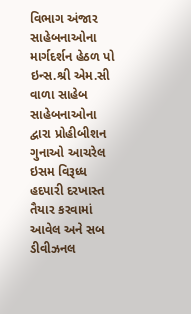વિભાગ અંજાર સાહેબનાઓના માર્ગદર્શન હેઠળ પો ઇન્સ.શ્રી એમ.સી વાળા સાહેબ સાહેબનાઓના દ્વારા પ્રોહીબીશન ગુનાઓ આચરેલ ઇસમ વિરૂધ્ધ હદપારી દરખાસ્ત તૈયાર કરવામાં આવેલ અને સબ ડીવીઝનલ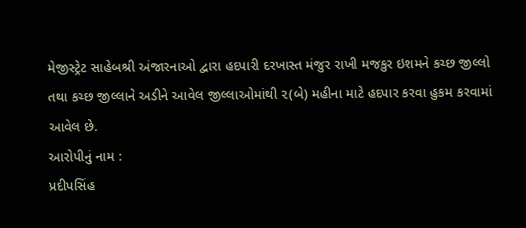મેજીસ્ટ્રેટ સાહેબશ્રી અંજારનાઓ દ્વારા હદપારી દરખાસ્ત મંજુર રાખી મજકુર ઇશમને કચ્છ જીલ્લો તથા કચ્છ જીલ્લાને અડીને આવેલ જીલ્લાઓમાંથી ૨(બે) મહીના માટે હદપાર કરવા હુકમ કરવામાં આવેલ છે.
આરોપીનું નામ :
પ્રદીપસિંહ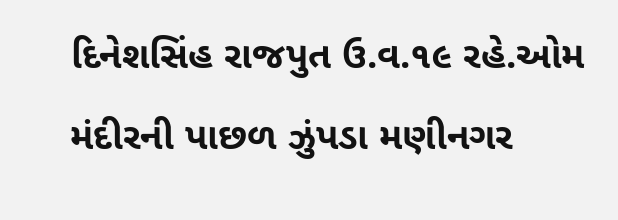દિનેશસિંહ રાજપુત ઉ.વ.૧૯ રહે.ઓમ મંદીરની પાછળ ઝુંપડા મણીનગર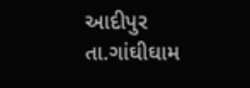આદીપુર તા.ગાંઘીઘામ